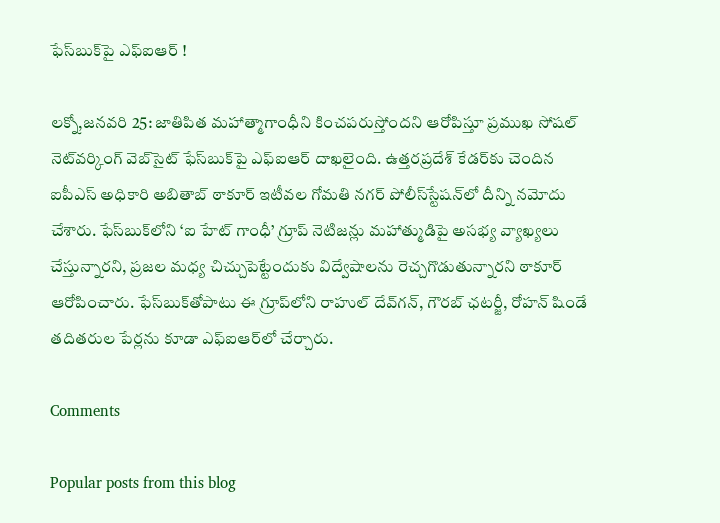ఫేస్‌బుక్‌పై ఎఫ్‌ఐఆర్ !

లక్నో,జనవరి 25: జాతిపిత మహాత్మాగాంధీని కించపరుస్తోందని ఆరోపిస్తూ ప్రముఖ సోషల్ నెట్‌వర్కింగ్ వెబ్‌సైట్ ఫేస్‌బుక్‌పై ఎఫ్‌ఐఆర్ దాఖలైంది. ఉత్తరప్రదేశ్ కేడర్‌కు చెందిన ఐపీఎస్ అధికారి అబితాబ్ ఠాకూర్ ఇటీవల గోమతి నగర్ పోలీస్‌స్టేషన్‌లో దీన్ని నమోదు చేశారు. ఫేస్‌బుక్‌లోని ‘ఐ హేట్ గాంధీ’ గ్రూప్ నెటిజన్లు మహాత్ముడిపై అసభ్య వ్యాఖ్యలు చేస్తున్నారని, ప్రజల మధ్య చిచ్చుపెట్టేందుకు విద్వేషాలను రెచ్చగొడుతున్నారని ఠాకూర్ ఆరోపించారు. ఫేస్‌బుక్‌తోపాటు ఈ గ్రూప్‌లోని రాహుల్ దేవ్‌గన్, గౌరబ్ ఛటర్జీ, రోహన్ షిండే తదితరుల పేర్లను కూడా ఎఫ్‌ఐఆర్‌లో చేర్చారు.

Comments

Popular posts from this blog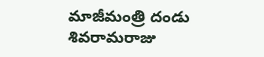మాజీమంత్రి దండు శివరామరాజు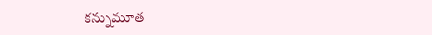కన్నుమూత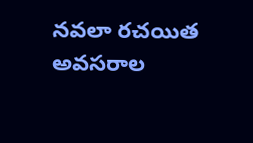నవలా రచయిత అవసరాల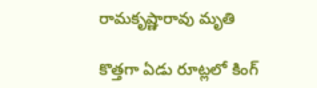రామకృష్ణారావు మృతి

కొత్తగా ఏడు రూట్లలో కింగ్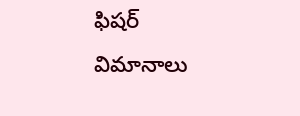ఫిషర్ విమానాలు